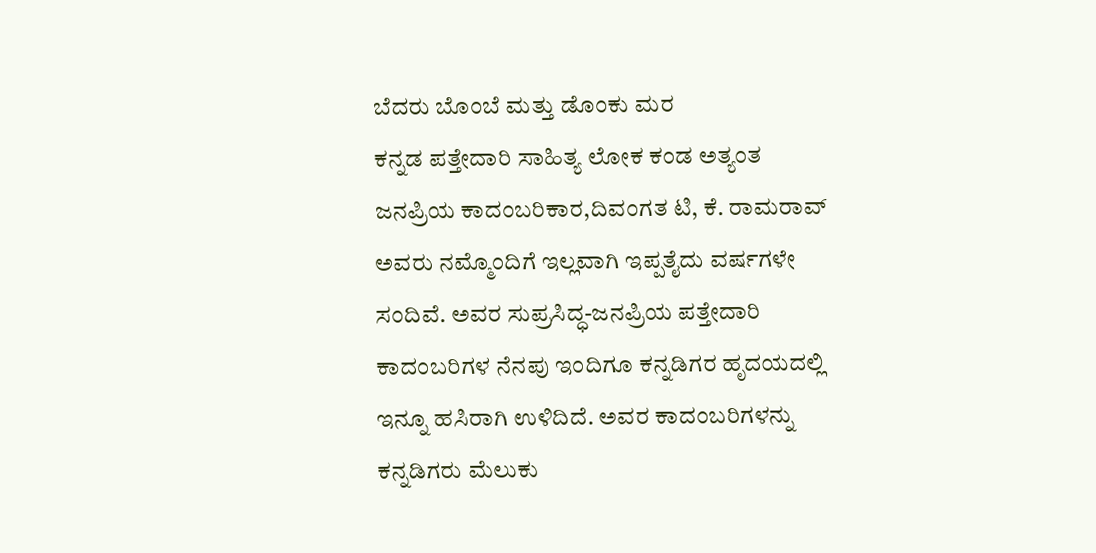ಬೆದರು ಬೊಂಬೆ ಮತ್ತು ಡೊಂಕು ಮರ
ಕನ್ನಡ ಪತ್ತೇದಾರಿ ಸಾಹಿತ್ಯ ಲೋಕ ಕಂಡ ಅತ್ಯಂತ ಜನಪ್ರಿಯ ಕಾದಂಬರಿಕಾರ,ದಿವಂಗತ ಟಿ, ಕೆ. ರಾಮರಾವ್ ಅವರು ನಮ್ಮೊಂದಿಗೆ ಇಲ್ಲವಾಗಿ ಇಪ್ಪತೈದು ವರ್ಷಗಳೇ ಸಂದಿವೆ. ಅವರ ಸುಪ್ರಸಿದ್ಧ-ಜನಪ್ರಿಯ ಪತ್ತೇದಾರಿ ಕಾದಂಬರಿಗಳ ನೆನಪು ಇಂದಿಗೂ ಕನ್ನಡಿಗರ ಹೃದಯದಲ್ಲಿ ಇನ್ನೂ ಹಸಿರಾಗಿ ಉಳಿದಿದೆ. ಅವರ ಕಾದಂಬರಿಗಳನ್ನು ಕನ್ನಡಿಗರು ಮೆಲುಕು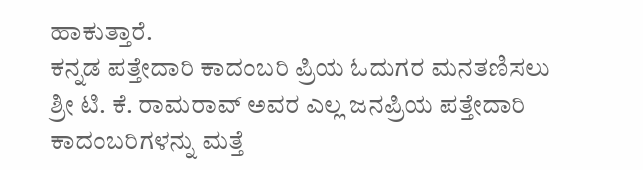ಹಾಕುತ್ತಾರೆ.
ಕನ್ನಡ ಪತ್ತೇದಾರಿ ಕಾದಂಬರಿ ಪ್ರಿಯ ಓದುಗರ ಮನತಣಿಸಲು ಶ್ರೀ ಟಿ. ಕೆ. ರಾಮರಾವ್ ಅವರ ಎಲ್ಲ ಜನಪ್ರಿಯ ಪತ್ತೇದಾರಿ ಕಾದಂಬರಿಗಳನ್ನು ಮತ್ತೆ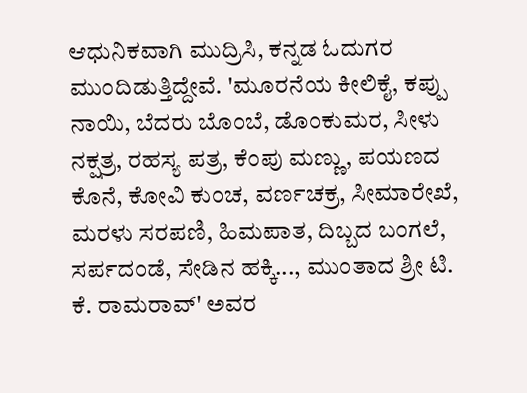ಆಧುನಿಕವಾಗಿ ಮುದ್ರಿಸಿ, ಕನ್ನಡ ಓದುಗರ ಮುಂದಿಡುತ್ತಿದ್ದೇವೆ. 'ಮೂರನೆಯ ಕೀಲಿಕೈ, ಕಪ್ಪು ನಾಯಿ, ಬೆದರು ಬೊಂಬೆ, ಡೊಂಕುಮರ, ಸೀಳು ನಕ್ಷತ್ರ, ರಹಸ್ಯ ಪತ್ರ, ಕೆಂಪು ಮಣ್ಣು, ಪಯಣದ ಕೊನೆ, ಕೋವಿ ಕುಂಚ, ವರ್ಣಚಕ್ರ, ಸೀಮಾರೇಖೆ, ಮರಳು ಸರಪಣಿ, ಹಿಮಪಾತ, ದಿಬ್ಬದ ಬಂಗಲೆ, ಸರ್ಪದಂಡೆ, ಸೇಡಿನ ಹಕ್ಕಿ..., ಮುಂತಾದ ಶ್ರೀ ಟಿ. ಕೆ. ರಾಮರಾವ್' ಅವರ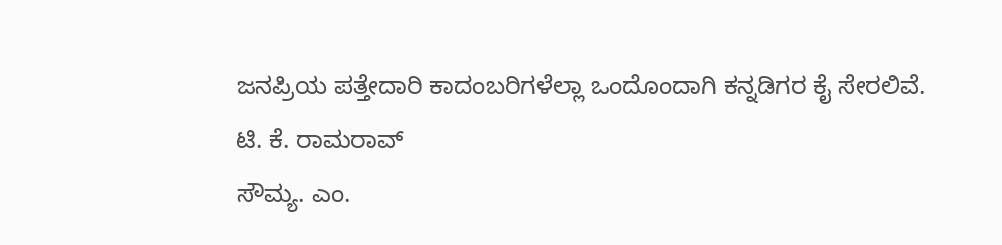ಜನಪ್ರಿಯ ಪತ್ತೇದಾರಿ ಕಾದಂಬರಿಗಳೆಲ್ಲಾ ಒಂದೊಂದಾಗಿ ಕನ್ನಡಿಗರ ಕೈ ಸೇರಲಿವೆ.
ಟಿ. ಕೆ. ರಾಮರಾವ್
ಸೌಮ್ಯ. ಎಂ.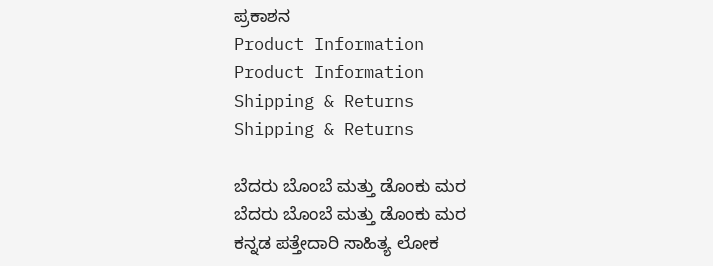ಪ್ರಕಾಶನ
Product Information
Product Information
Shipping & Returns
Shipping & Returns

ಬೆದರು ಬೊಂಬೆ ಮತ್ತು ಡೊಂಕು ಮರ
ಬೆದರು ಬೊಂಬೆ ಮತ್ತು ಡೊಂಕು ಮರ
ಕನ್ನಡ ಪತ್ತೇದಾರಿ ಸಾಹಿತ್ಯ ಲೋಕ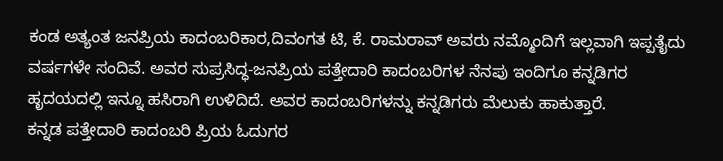ಕಂಡ ಅತ್ಯಂತ ಜನಪ್ರಿಯ ಕಾದಂಬರಿಕಾರ,ದಿವಂಗತ ಟಿ, ಕೆ. ರಾಮರಾವ್ ಅವರು ನಮ್ಮೊಂದಿಗೆ ಇಲ್ಲವಾಗಿ ಇಪ್ಪತೈದು ವರ್ಷಗಳೇ ಸಂದಿವೆ. ಅವರ ಸುಪ್ರಸಿದ್ಧ-ಜನಪ್ರಿಯ ಪತ್ತೇದಾರಿ ಕಾದಂಬರಿಗಳ ನೆನಪು ಇಂದಿಗೂ ಕನ್ನಡಿಗರ ಹೃದಯದಲ್ಲಿ ಇನ್ನೂ ಹಸಿರಾಗಿ ಉಳಿದಿದೆ. ಅವರ ಕಾದಂಬರಿಗಳನ್ನು ಕನ್ನಡಿಗರು ಮೆಲುಕು ಹಾಕುತ್ತಾರೆ.
ಕನ್ನಡ ಪತ್ತೇದಾರಿ ಕಾದಂಬರಿ ಪ್ರಿಯ ಓದುಗರ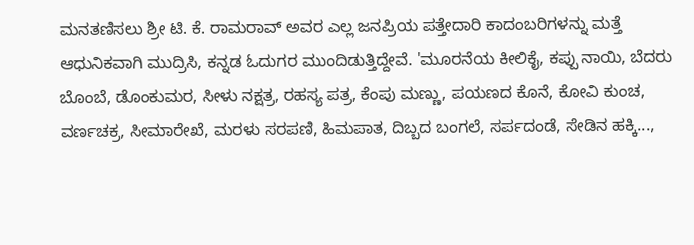ಮನತಣಿಸಲು ಶ್ರೀ ಟಿ. ಕೆ. ರಾಮರಾವ್ ಅವರ ಎಲ್ಲ ಜನಪ್ರಿಯ ಪತ್ತೇದಾರಿ ಕಾದಂಬರಿಗಳನ್ನು ಮತ್ತೆ ಆಧುನಿಕವಾಗಿ ಮುದ್ರಿಸಿ, ಕನ್ನಡ ಓದುಗರ ಮುಂದಿಡುತ್ತಿದ್ದೇವೆ. 'ಮೂರನೆಯ ಕೀಲಿಕೈ, ಕಪ್ಪು ನಾಯಿ, ಬೆದರು ಬೊಂಬೆ, ಡೊಂಕುಮರ, ಸೀಳು ನಕ್ಷತ್ರ, ರಹಸ್ಯ ಪತ್ರ, ಕೆಂಪು ಮಣ್ಣು, ಪಯಣದ ಕೊನೆ, ಕೋವಿ ಕುಂಚ, ವರ್ಣಚಕ್ರ, ಸೀಮಾರೇಖೆ, ಮರಳು ಸರಪಣಿ, ಹಿಮಪಾತ, ದಿಬ್ಬದ ಬಂಗಲೆ, ಸರ್ಪದಂಡೆ, ಸೇಡಿನ ಹಕ್ಕಿ...,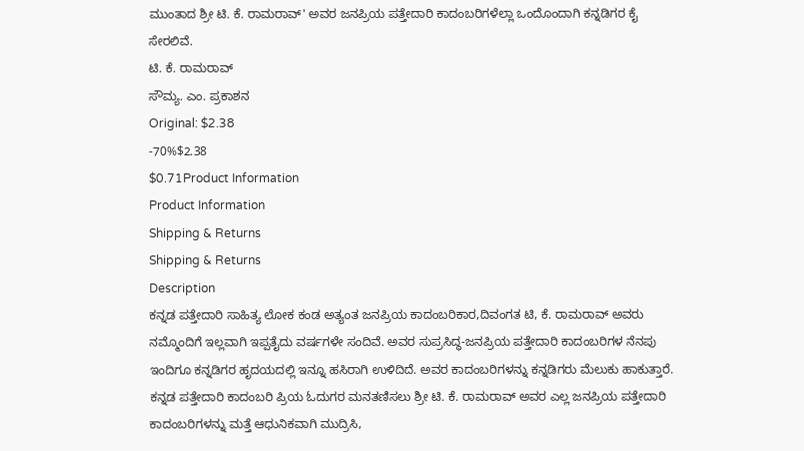ಮುಂತಾದ ಶ್ರೀ ಟಿ. ಕೆ. ರಾಮರಾವ್' ಅವರ ಜನಪ್ರಿಯ ಪತ್ತೇದಾರಿ ಕಾದಂಬರಿಗಳೆಲ್ಲಾ ಒಂದೊಂದಾಗಿ ಕನ್ನಡಿಗರ ಕೈ ಸೇರಲಿವೆ.
ಟಿ. ಕೆ. ರಾಮರಾವ್
ಸೌಮ್ಯ. ಎಂ. ಪ್ರಕಾಶನ
Original: $2.38
-70%$2.38
$0.71Product Information
Product Information
Shipping & Returns
Shipping & Returns
Description
ಕನ್ನಡ ಪತ್ತೇದಾರಿ ಸಾಹಿತ್ಯ ಲೋಕ ಕಂಡ ಅತ್ಯಂತ ಜನಪ್ರಿಯ ಕಾದಂಬರಿಕಾರ,ದಿವಂಗತ ಟಿ, ಕೆ. ರಾಮರಾವ್ ಅವರು ನಮ್ಮೊಂದಿಗೆ ಇಲ್ಲವಾಗಿ ಇಪ್ಪತೈದು ವರ್ಷಗಳೇ ಸಂದಿವೆ. ಅವರ ಸುಪ್ರಸಿದ್ಧ-ಜನಪ್ರಿಯ ಪತ್ತೇದಾರಿ ಕಾದಂಬರಿಗಳ ನೆನಪು ಇಂದಿಗೂ ಕನ್ನಡಿಗರ ಹೃದಯದಲ್ಲಿ ಇನ್ನೂ ಹಸಿರಾಗಿ ಉಳಿದಿದೆ. ಅವರ ಕಾದಂಬರಿಗಳನ್ನು ಕನ್ನಡಿಗರು ಮೆಲುಕು ಹಾಕುತ್ತಾರೆ.
ಕನ್ನಡ ಪತ್ತೇದಾರಿ ಕಾದಂಬರಿ ಪ್ರಿಯ ಓದುಗರ ಮನತಣಿಸಲು ಶ್ರೀ ಟಿ. ಕೆ. ರಾಮರಾವ್ ಅವರ ಎಲ್ಲ ಜನಪ್ರಿಯ ಪತ್ತೇದಾರಿ ಕಾದಂಬರಿಗಳನ್ನು ಮತ್ತೆ ಆಧುನಿಕವಾಗಿ ಮುದ್ರಿಸಿ,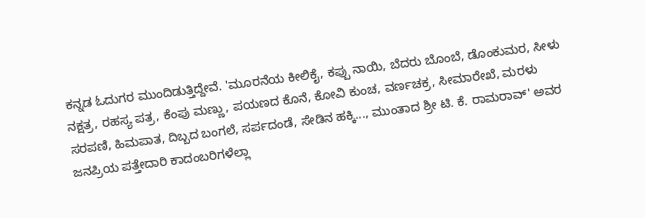ಕನ್ನಡ ಓದುಗರ ಮುಂದಿಡುತ್ತಿದ್ದೇವೆ. 'ಮೂರನೆಯ ಕೀಲಿಕೈ, ಕಪ್ಪು ನಾಯಿ, ಬೆದರು ಬೊಂಬೆ, ಡೊಂಕುಮರ, ಸೀಳು ನಕ್ಷತ್ರ, ರಹಸ್ಯ ಪತ್ರ, ಕೆಂಪು ಮಣ್ಣು, ಪಯಣದ ಕೊನೆ, ಕೋವಿ ಕುಂಚ, ವರ್ಣಚಕ್ರ, ಸೀಮಾರೇಖೆ, ಮರಳು ಸರಪಣಿ, ಹಿಮಪಾತ, ದಿಬ್ಬದ ಬಂಗಲೆ, ಸರ್ಪದಂಡೆ, ಸೇಡಿನ ಹಕ್ಕಿ..., ಮುಂತಾದ ಶ್ರೀ ಟಿ. ಕೆ. ರಾಮರಾವ್' ಅವರ ಜನಪ್ರಿಯ ಪತ್ತೇದಾರಿ ಕಾದಂಬರಿಗಳೆಲ್ಲಾ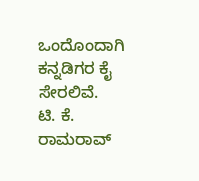ಒಂದೊಂದಾಗಿ ಕನ್ನಡಿಗರ ಕೈ ಸೇರಲಿವೆ.
ಟಿ. ಕೆ. ರಾಮರಾವ್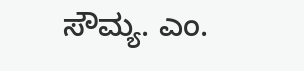ಸೌಮ್ಯ. ಎಂ.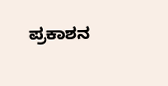ಪ್ರಕಾಶನ